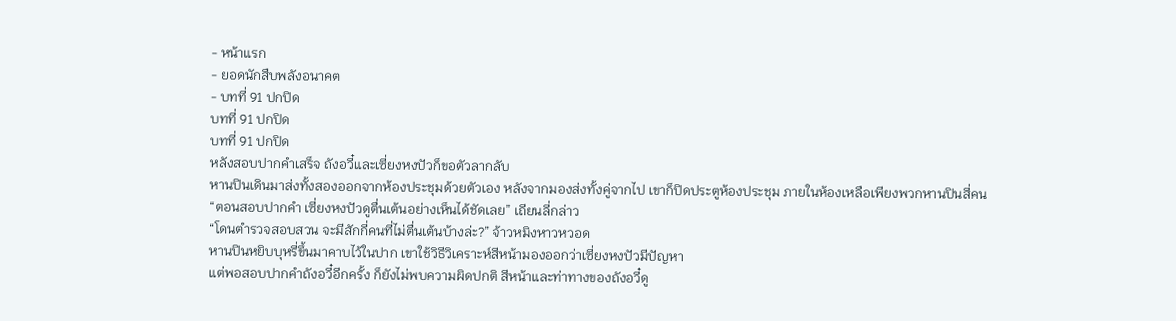- หน้าแรก
- ยอดนักสืบพลังอนาคต
- บทที่ 91 ปกปิด
บทที่ 91 ปกปิด
บทที่ 91 ปกปิด
หลังสอบปากคำเสร็จ ถังอวี๋และเซี่ยงหงปัวก็ขอตัวลากลับ
หานปินเดินมาส่งทั้งสองออกจากห้องประชุมด้วยตัวเอง หลังจากมองส่งทั้งคู่จากไป เขาก็ปิดประตูห้องประชุม ภายในห้องเหลือเพียงพวกหานปินสี่คน
“ตอนสอบปากคำ เซี่ยงหงปัวดูตื่นเต้นอย่างเห็นได้ชัดเลย” เถียนลี่กล่าว
“โดนตำรวจสอบสวน จะมีสักกี่คนที่ไม่ตื่นเต้นบ้างล่ะ?” จ้าวหมิงหาวหวอด
หานปินหยิบบุหรี่ขึ้นมาคาบไว้ในปาก เขาใช้วิธีวิเคราะห์สีหน้ามองออกว่าเซี่ยงหงปัวมีปัญหา
แต่พอสอบปากคำถังอวี๋อีกครั้ง ก็ยังไม่พบความผิดปกติ สีหน้าและท่าทางของถังอวี๋ดู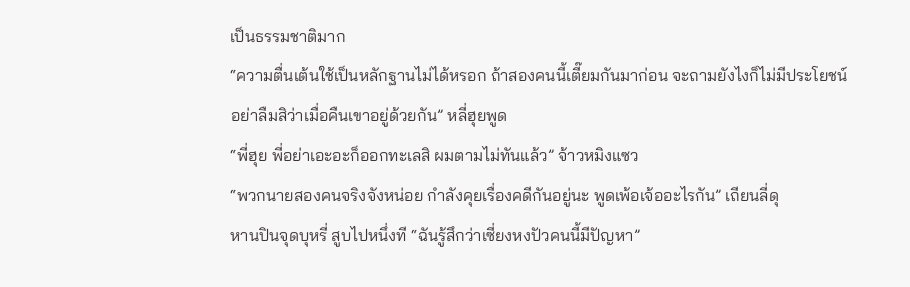เป็นธรรมชาติมาก
“ความตื่นเต้นใช้เป็นหลักฐานไม่ได้หรอก ถ้าสองคนนี้เตี๊ยมกันมาก่อน จะถามยังไงก็ไม่มีประโยชน์ อย่าลืมสิว่าเมื่อคืนเขาอยู่ด้วยกัน” หลี่ฮุยพูด
“พี่ฮุย พี่อย่าเอะอะก็ออกทะเลสิ ผมตามไม่ทันแล้ว” จ้าวหมิงแซว
“พวกนายสองคนจริงจังหน่อย กำลังคุยเรื่องคดีกันอยู่นะ พูดเพ้อเจ้ออะไรกัน” เถียนลี่ดุ
หานปินจุดบุหรี่ สูบไปหนึ่งที “ฉันรู้สึกว่าเซี่ยงหงปัวคนนี้มีปัญหา”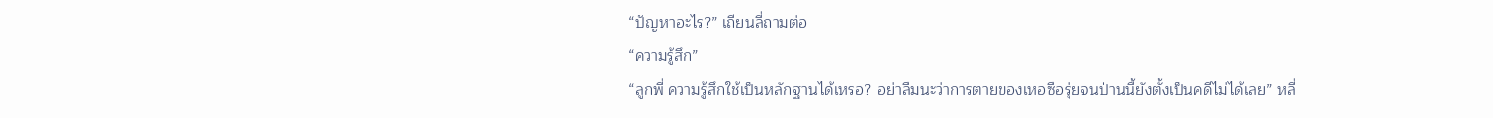“ปัญหาอะไร?” เถียนลี่ถามต่อ
“ความรู้สึก”
“ลูกพี่ ความรู้สึกใช้เป็นหลักฐานได้เหรอ? อย่าลืมนะว่าการตายของเหอซือรุ่ยจนป่านนี้ยังตั้งเป็นคดีไม่ได้เลย” หลี่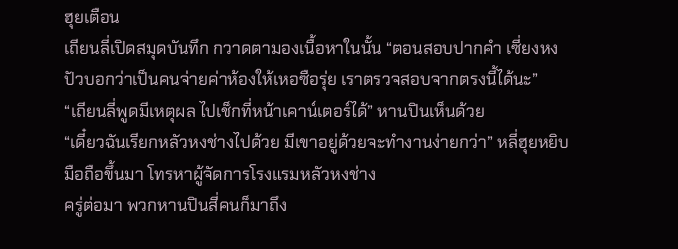ฮุยเตือน
เถียนลี่เปิดสมุดบันทึก กวาดตามองเนื้อหาในนั้น “ตอนสอบปากคำ เซี่ยงหงปัวบอกว่าเป็นคนจ่ายค่าห้องให้เหอซือรุ่ย เราตรวจสอบจากตรงนี้ได้นะ”
“เถียนลี่พูดมีเหตุผล ไปเช็กที่หน้าเคาน์เตอร์ได้” หานปินเห็นด้วย
“เดี๋ยวฉันเรียกหลัวหงช่างไปด้วย มีเขาอยู่ด้วยจะทำงานง่ายกว่า” หลี่ฮุยหยิบมือถือขึ้นมา โทรหาผู้จัดการโรงแรมหลัวหงช่าง
ครู่ต่อมา พวกหานปินสี่คนก็มาถึง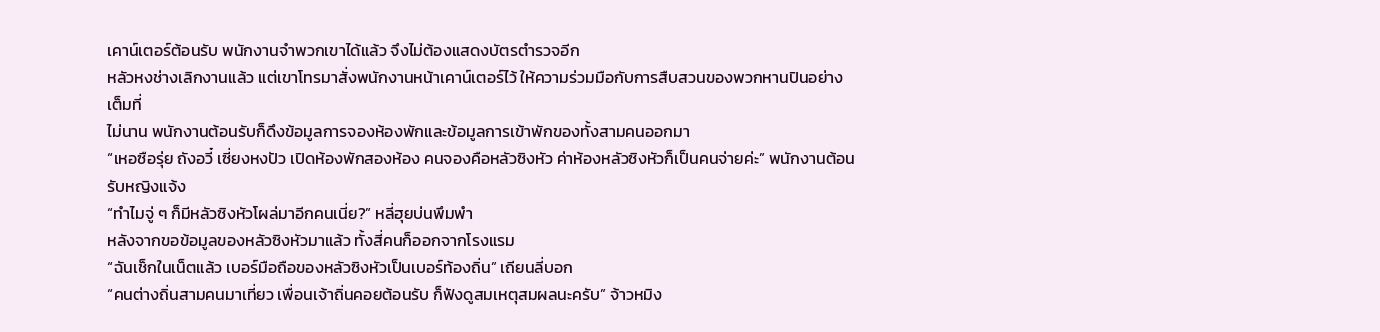เคาน์เตอร์ต้อนรับ พนักงานจำพวกเขาได้แล้ว จึงไม่ต้องแสดงบัตรตำรวจอีก
หลัวหงช่างเลิกงานแล้ว แต่เขาโทรมาสั่งพนักงานหน้าเคาน์เตอร์ไว้ ให้ความร่วมมือกับการสืบสวนของพวกหานปินอย่างเต็มที่
ไม่นาน พนักงานต้อนรับก็ดึงข้อมูลการจองห้องพักและข้อมูลการเข้าพักของทั้งสามคนออกมา
“เหอซือรุ่ย ถังอวี๋ เซี่ยงหงปัว เปิดห้องพักสองห้อง คนจองคือหลัวซิงหัว ค่าห้องหลัวซิงหัวก็เป็นคนจ่ายค่ะ” พนักงานต้อนรับหญิงแจ้ง
“ทำไมจู่ ๆ ก็มีหลัวซิงหัวโผล่มาอีกคนเนี่ย?” หลี่ฮุยบ่นพึมพำ
หลังจากขอข้อมูลของหลัวซิงหัวมาแล้ว ทั้งสี่คนก็ออกจากโรงแรม
“ฉันเช็กในเน็ตแล้ว เบอร์มือถือของหลัวซิงหัวเป็นเบอร์ท้องถิ่น” เถียนลี่บอก
“คนต่างถิ่นสามคนมาเที่ยว เพื่อนเจ้าถิ่นคอยต้อนรับ ก็ฟังดูสมเหตุสมผลนะครับ” จ้าวหมิง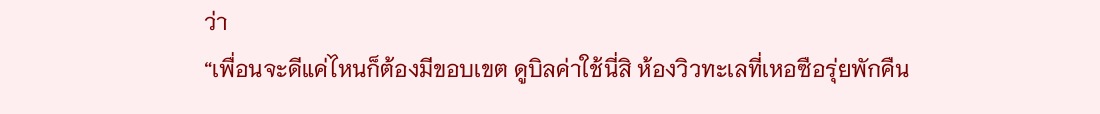ว่า
“เพื่อนจะดีแค่ไหนก็ต้องมีขอบเขต ดูบิลค่าใช้นี่สิ ห้องวิวทะเลที่เหอซือรุ่ยพักคืน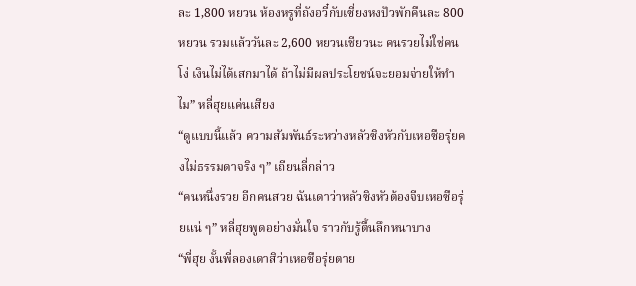ละ 1,800 หยวน ห้องหรูที่ถังอวี๋กับเซี่ยงหงปัวพักคืนละ 800 หยวน รวมแล้ววันละ 2,600 หยวนเชียวนะ คนรวยไม่ใช่คนโง่ เงินไม่ได้เสกมาได้ ถ้าไม่มีผลประโยชน์จะยอมจ่ายให้ทำไม” หลี่ฮุยแค่นเสียง
“ดูแบบนี้แล้ว ความสัมพันธ์ระหว่างหลัวซิงหัวกับเหอซือรุ่ยคงไม่ธรรมดาจริง ๆ” เถียนลี่กล่าว
“คนหนึ่งรวย อีกคนสวย ฉันเดาว่าหลัวซิงหัวต้องจีบเหอซือรุ่ยแน่ ๆ” หลี่ฮุยพูดอย่างมั่นใจ ราวกับรู้ตื้นลึกหนาบาง
“พี่ฮุย งั้นพี่ลองเดาสิว่าเหอซือรุ่ยตาย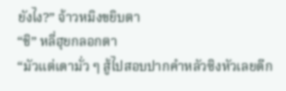ยังไง?” จ้าวหมิงขยิบตา
“ชิ” หลี่ฮุยกลอกตา
“มัวแต่เดามั่ว ๆ สู้ไปสอบปากคำหลัวซิงหัวเลยดีก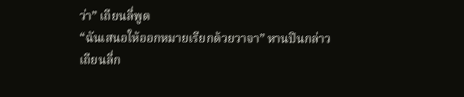ว่า” เถียนลี่พูด
“ฉันเสนอให้ออกหมายเรียกด้วยวาจา” หานปินกล่าว
เถียนลี่ก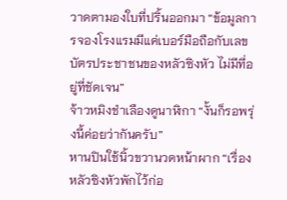วาดตามองใบที่ปริ้นออกมา “ข้อมูลการจองโรงแรมมีแค่เบอร์มือถือกับเลขบัตรประชาชนของหลัวซิงหัว ไม่มีที่อยู่ที่ชัดเจน”
จ้าวหมิงชำเลืองดูนาฬิกา “งั้นก็รอพรุ่งนี้ค่อยว่ากันครับ”
หานปินใช้นิ้วขวานวดหน้าผาก “เรื่องหลัวซิงหัวพักไว้ก่อ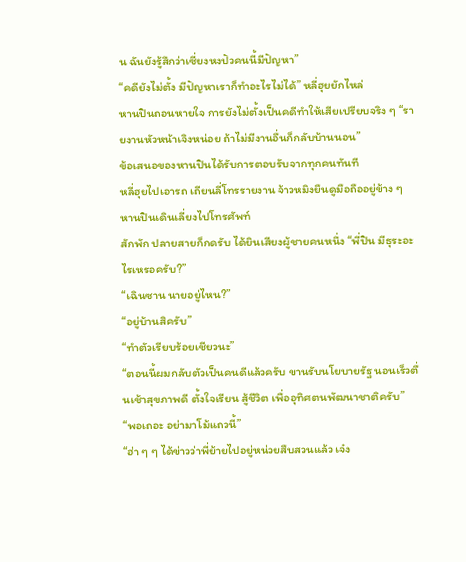น ฉันยังรู้สึกว่าเซี่ยงหงปัวคนนี้มีปัญหา”
“คดียังไม่ตั้ง มีปัญหาเราก็ทำอะไรไม่ได้” หลี่ฮุยยักไหล่
หานปินถอนหายใจ การยังไม่ตั้งเป็นคดีทำให้เสียเปรียบจริง ๆ “รายงานหัวหน้าเจิงหน่อย ถ้าไม่มีงานอื่นก็กลับบ้านนอน”
ข้อเสนอของหานปินได้รับการตอบรับจากทุกคนทันที
หลี่ฮุยไปเอารถ เถียนลี่โทรรายงาน จ้าวหมิงยืนดูมือถืออยู่ข้าง ๆ
หานปินเดินเลี่ยงไปโทรศัพท์
สักพัก ปลายสายก็กดรับ ได้ยินเสียงผู้ชายคนหนึ่ง “พี่ปิน มีธุระอะไรเหรอครับ?”
“เฉินซาน นายอยู่ไหน?”
“อยู่บ้านสิครับ”
“ทำตัวเรียบร้อยเชียวนะ”
“ตอนนี้ผมกลับตัวเป็นคนดีแล้วครับ ขานรับนโยบายรัฐ นอนเร็วตื่นเช้าสุขภาพดี ตั้งใจเรียน สู้ชีวิต เพื่ออุทิศตนพัฒนาชาติครับ”
“พอเถอะ อย่ามาโม้แถวนี้”
“ฮ่า ๆ ๆ ได้ข่าวว่าพี่ย้ายไปอยู่หน่วยสืบสวนแล้ว เจ๋ง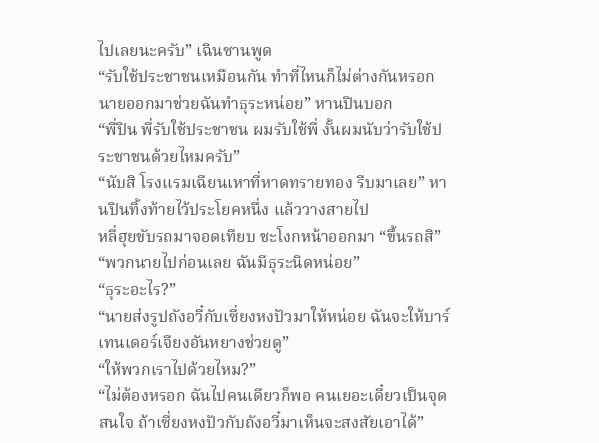ไปเลยนะครับ” เฉินซานพูด
“รับใช้ประชาชนเหมือนกัน ทำที่ไหนก็ไม่ต่างกันหรอก นายออกมาช่วยฉันทำธุระหน่อย” หานปินบอก
“พี่ปิน พี่รับใช้ประชาชน ผมรับใช้พี่ งั้นผมนับว่ารับใช้ประชาชนด้วยไหมครับ”
“นับสิ โรงแรมเฉียนเหาที่หาดทรายทอง รีบมาเลย” หานปินทิ้งท้ายไว้ประโยคหนึ่ง แล้ววางสายไป
หลี่ฮุยขับรถมาจอดเทียบ ชะโงกหน้าออกมา “ขึ้นรถสิ”
“พวกนายไปก่อนเลย ฉันมีธุระนิดหน่อย”
“ธุระอะไร?”
“นายส่งรูปถังอวี๋กับเซี่ยงหงปัวมาให้หน่อย ฉันจะให้บาร์เทนเดอร์เจียงอันหยางช่วยดู”
“ให้พวกเราไปด้วยไหม?”
“ไม่ต้องหรอก ฉันไปคนเดียวก็พอ คนเยอะเดี๋ยวเป็นจุดสนใจ ถ้าเซี่ยงหงปัวกับถังอวี๋มาเห็นจะสงสัยเอาได้”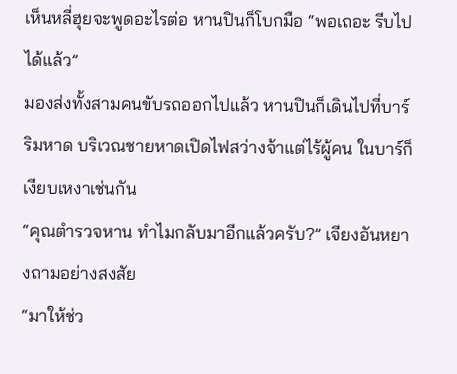เห็นหลี่ฮุยจะพูดอะไรต่อ หานปินก็โบกมือ “พอเถอะ รีบไปได้แล้ว”
มองส่งทั้งสามคนขับรถออกไปแล้ว หานปินก็เดินไปที่บาร์ริมหาด บริเวณชายหาดเปิดไฟสว่างจ้าแต่ไร้ผู้คน ในบาร์ก็เงียบเหงาเช่นกัน
“คุณตำรวจหาน ทำไมกลับมาอีกแล้วครับ?” เจียงอันหยางถามอย่างสงสัย
“มาให้ช่ว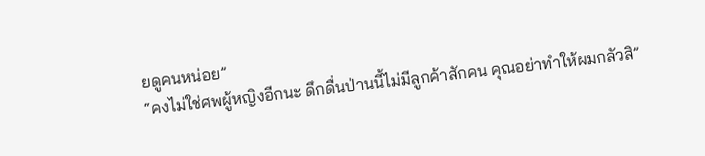ยดูคนหน่อย”
“คงไม่ใช่ศพผู้หญิงอีกนะ ดึกดื่นป่านนี้ไม่มีลูกค้าสักคน คุณอย่าทำให้ผมกลัวสิ”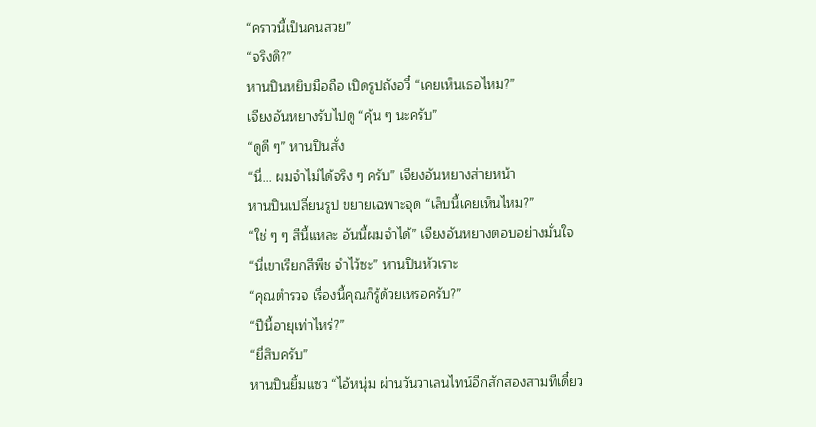“คราวนี้เป็นคนสวย”
“จริงดิ?”
หานปินหยิบมือถือ เปิดรูปถังอวี๋ “เคยเห็นเธอไหม?”
เจียงอันหยางรับไปดู “คุ้น ๆ นะครับ”
“ดูดี ๆ” หานปินสั่ง
“นี่... ผมจำไม่ได้จริง ๆ ครับ” เจียงอันหยางส่ายหน้า
หานปินเปลี่ยนรูป ขยายเฉพาะจุด “เล็บนี้เคยเห็นไหม?”
“ใช่ ๆ ๆ สีนี้แหละ อันนี้ผมจำได้” เจียงอันหยางตอบอย่างมั่นใจ
“นี่เขาเรียกสีพีช จำไว้ซะ” หานปินหัวเราะ
“คุณตำรวจ เรื่องนี้คุณก็รู้ด้วยเหรอครับ?”
“ปีนี้อายุเท่าไหร่?”
“ยี่สิบครับ”
หานปินยิ้มแซว “ไอ้หนุ่ม ผ่านวันวาเลนไทน์อีกสักสองสามทีเดี๋ยว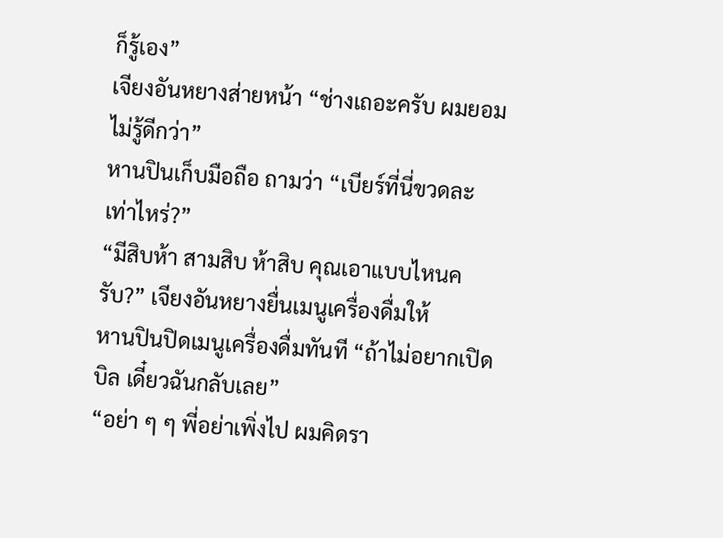ก็รู้เอง”
เจียงอันหยางส่ายหน้า “ช่างเถอะครับ ผมยอมไม่รู้ดีกว่า”
หานปินเก็บมือถือ ถามว่า “เบียร์ที่นี่ขวดละเท่าไหร่?”
“มีสิบห้า สามสิบ ห้าสิบ คุณเอาแบบไหนครับ?” เจียงอันหยางยื่นเมนูเครื่องดื่มให้
หานปินปิดเมนูเครื่องดื่มทันที “ถ้าไม่อยากเปิดบิล เดี๋ยวฉันกลับเลย”
“อย่า ๆ ๆ พี่อย่าเพิ่งไป ผมคิดรา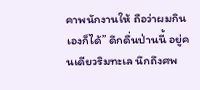คาพนักงานให้ ถือว่าผมกินเองก็ได้” ดึกดื่นป่านนี้ อยู่คนเดียวริมทะเล นึกถึงศพ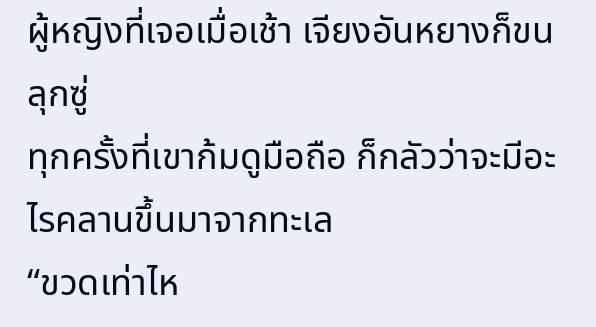ผู้หญิงที่เจอเมื่อเช้า เจียงอันหยางก็ขนลุกซู่
ทุกครั้งที่เขาก้มดูมือถือ ก็กลัวว่าจะมีอะไรคลานขึ้นมาจากทะเล
“ขวดเท่าไห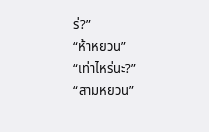ร่?”
“ห้าหยวน”
“เท่าไหร่นะ?”
“สามหยวน”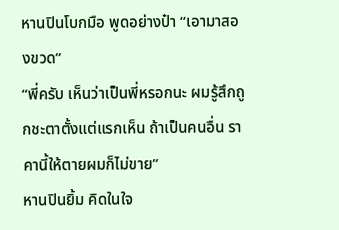หานปินโบกมือ พูดอย่างป๋า “เอามาสองขวด”
“พี่ครับ เห็นว่าเป็นพี่หรอกนะ ผมรู้สึกถูกชะตาตั้งแต่แรกเห็น ถ้าเป็นคนอื่น ราคานี้ให้ตายผมก็ไม่ขาย”
หานปินยิ้ม คิดในใจ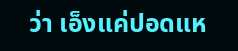ว่า เอ็งแค่ปอดแห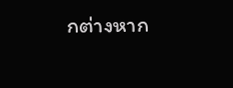กต่างหาก